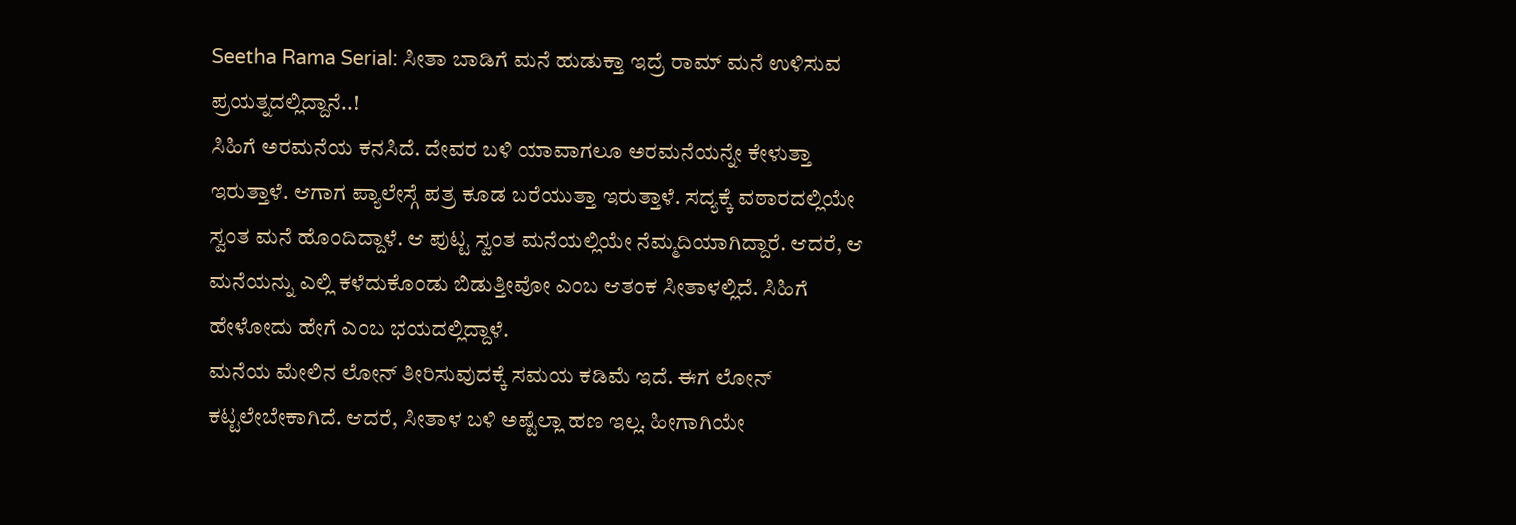Seetha Rama Serial: ಸೀತಾ ಬಾಡಿಗೆ ಮನೆ ಹುಡುಕ್ತಾ ಇದ್ರೆ ರಾಮ್ ಮನೆ ಉಳಿಸುವ ಪ್ರಯತ್ನದಲ್ಲಿದ್ದಾನೆ..!
ಸಿಹಿಗೆ ಅರಮನೆಯ ಕನಸಿದೆ. ದೇವರ ಬಳಿ ಯಾವಾಗಲೂ ಅರಮನೆಯನ್ನೇ ಕೇಳುತ್ತಾ ಇರುತ್ತಾಳೆ. ಆಗಾಗ ಪ್ಯಾಲೇಸ್ಗೆ ಪತ್ರ ಕೂಡ ಬರೆಯುತ್ತಾ ಇರುತ್ತಾಳೆ. ಸದ್ಯಕ್ಕೆ ವಠಾರದಲ್ಲಿಯೇ ಸ್ವಂತ ಮನೆ ಹೊಂದಿದ್ದಾಳೆ. ಆ ಪುಟ್ಟ ಸ್ವಂತ ಮನೆಯಲ್ಲಿಯೇ ನೆಮ್ಮದಿಯಾಗಿದ್ದಾರೆ. ಆದರೆ, ಆ ಮನೆಯನ್ನು ಎಲ್ಲಿ ಕಳೆದುಕೊಂಡು ಬಿಡುತ್ತೀವೋ ಎಂಬ ಆತಂಕ ಸೀತಾಳಲ್ಲಿದೆ. ಸಿಹಿಗೆ ಹೇಳೋದು ಹೇಗೆ ಎಂಬ ಭಯದಲ್ಲಿದ್ದಾಳೆ.
ಮನೆಯ ಮೇಲಿನ ಲೋನ್ ತೀರಿಸುವುದಕ್ಕೆ ಸಮಯ ಕಡಿಮೆ ಇದೆ. ಈಗ ಲೋನ್ ಕಟ್ಟಲೇಬೇಕಾಗಿದೆ. ಆದರೆ, ಸೀತಾಳ ಬಳಿ ಅಷ್ಟೆಲ್ಲಾ ಹಣ ಇಲ್ಲ. ಹೀಗಾಗಿಯೇ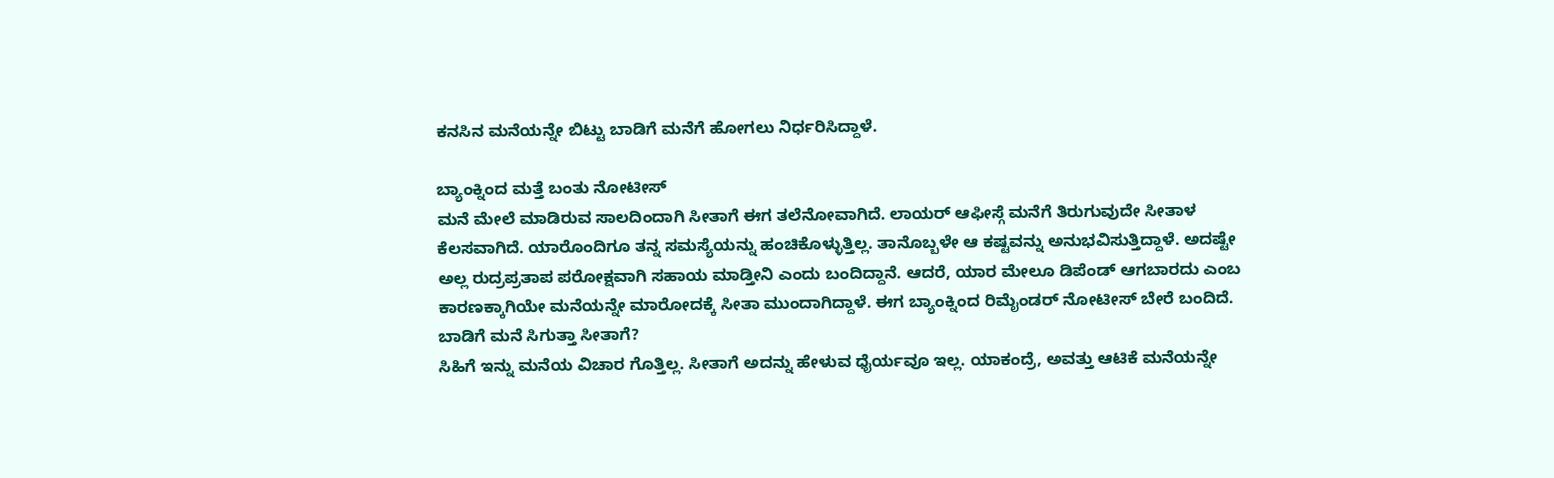ಕನಸಿನ ಮನೆಯನ್ನೇ ಬಿಟ್ಟು ಬಾಡಿಗೆ ಮನೆಗೆ ಹೋಗಲು ನಿರ್ಧರಿಸಿದ್ದಾಳೆ.

ಬ್ಯಾಂಕ್ನಿಂದ ಮತ್ತೆ ಬಂತು ನೋಟೀಸ್
ಮನೆ ಮೇಲೆ ಮಾಡಿರುವ ಸಾಲದಿಂದಾಗಿ ಸೀತಾಗೆ ಈಗ ತಲೆನೋವಾಗಿದೆ. ಲಾಯರ್ ಆಫೀಸ್ಗೆ ಮನೆಗೆ ತಿರುಗುವುದೇ ಸೀತಾಳ ಕೆಲಸವಾಗಿದೆ. ಯಾರೊಂದಿಗೂ ತನ್ನ ಸಮಸ್ಯೆಯನ್ನು ಹಂಚಿಕೊಳ್ಳುತ್ತಿಲ್ಲ. ತಾನೊಬ್ಬಳೇ ಆ ಕಷ್ಟವನ್ನು ಅನುಭವಿಸುತ್ತಿದ್ದಾಳೆ. ಅದಷ್ಟೇ ಅಲ್ಲ ರುದ್ರಪ್ರತಾಪ ಪರೋಕ್ಷವಾಗಿ ಸಹಾಯ ಮಾಡ್ತೀನಿ ಎಂದು ಬಂದಿದ್ದಾನೆ. ಆದರೆ, ಯಾರ ಮೇಲೂ ಡಿಪೆಂಡ್ ಆಗಬಾರದು ಎಂಬ ಕಾರಣಕ್ಕಾಗಿಯೇ ಮನೆಯನ್ನೇ ಮಾರೋದಕ್ಕೆ ಸೀತಾ ಮುಂದಾಗಿದ್ದಾಳೆ. ಈಗ ಬ್ಯಾಂಕ್ನಿಂದ ರಿಮೈಂಡರ್ ನೋಟೀಸ್ ಬೇರೆ ಬಂದಿದೆ.
ಬಾಡಿಗೆ ಮನೆ ಸಿಗುತ್ತಾ ಸೀತಾಗೆ?
ಸಿಹಿಗೆ ಇನ್ನು ಮನೆಯ ವಿಚಾರ ಗೊತ್ತಿಲ್ಲ. ಸೀತಾಗೆ ಅದನ್ನು ಹೇಳುವ ಧೈರ್ಯವೂ ಇಲ್ಲ. ಯಾಕಂದ್ರೆ, ಅವತ್ತು ಆಟಿಕೆ ಮನೆಯನ್ನೇ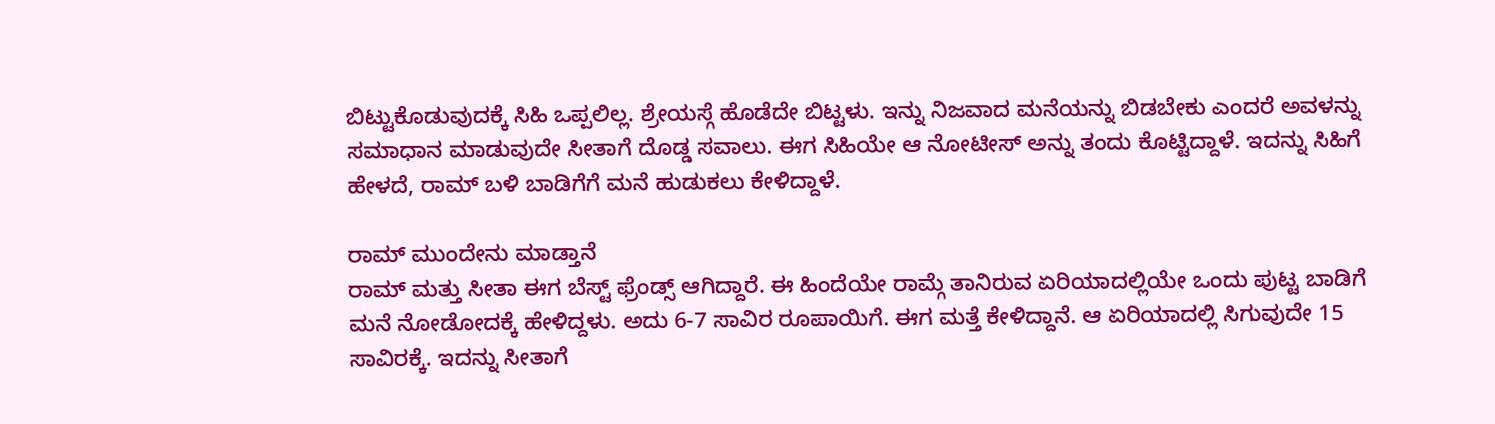ಬಿಟ್ಟುಕೊಡುವುದಕ್ಕೆ ಸಿಹಿ ಒಪ್ಪಲಿಲ್ಲ. ಶ್ರೇಯಸ್ಗೆ ಹೊಡೆದೇ ಬಿಟ್ಟಳು. ಇನ್ನು ನಿಜವಾದ ಮನೆಯನ್ನು ಬಿಡಬೇಕು ಎಂದರೆ ಅವಳನ್ನು ಸಮಾಧಾನ ಮಾಡುವುದೇ ಸೀತಾಗೆ ದೊಡ್ಡ ಸವಾಲು. ಈಗ ಸಿಹಿಯೇ ಆ ನೋಟೀಸ್ ಅನ್ನು ತಂದು ಕೊಟ್ಟಿದ್ದಾಳೆ. ಇದನ್ನು ಸಿಹಿಗೆ ಹೇಳದೆ, ರಾಮ್ ಬಳಿ ಬಾಡಿಗೆಗೆ ಮನೆ ಹುಡುಕಲು ಕೇಳಿದ್ದಾಳೆ.

ರಾಮ್ ಮುಂದೇನು ಮಾಡ್ತಾನೆ
ರಾಮ್ ಮತ್ತು ಸೀತಾ ಈಗ ಬೆಸ್ಟ್ ಫ್ರೆಂಡ್ಸ್ ಆಗಿದ್ದಾರೆ. ಈ ಹಿಂದೆಯೇ ರಾಮ್ಗೆ ತಾನಿರುವ ಏರಿಯಾದಲ್ಲಿಯೇ ಒಂದು ಪುಟ್ಟ ಬಾಡಿಗೆ ಮನೆ ನೋಡೋದಕ್ಕೆ ಹೇಳಿದ್ದಳು. ಅದು 6-7 ಸಾವಿರ ರೂಪಾಯಿಗೆ. ಈಗ ಮತ್ತೆ ಕೇಳಿದ್ದಾನೆ. ಆ ಏರಿಯಾದಲ್ಲಿ ಸಿಗುವುದೇ 15 ಸಾವಿರಕ್ಕೆ. ಇದನ್ನು ಸೀತಾಗೆ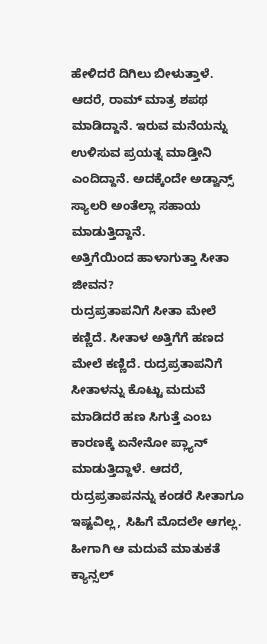ಹೇಳಿದರೆ ದಿಗಿಲು ಬೀಳುತ್ತಾಳೆ. ಆದರೆ, ರಾಮ್ ಮಾತ್ರ ಶಪಥ ಮಾಡಿದ್ದಾನೆ. ಇರುವ ಮನೆಯನ್ನು ಉಳಿಸುವ ಪ್ರಯತ್ನ ಮಾಡ್ತೀನಿ ಎಂದಿದ್ದಾನೆ. ಅದಕ್ಕೆಂದೇ ಅಡ್ವಾನ್ಸ್ ಸ್ಯಾಲರಿ ಅಂತೆಲ್ಲಾ ಸಹಾಯ ಮಾಡುತ್ತಿದ್ದಾನೆ.
ಅತ್ತಿಗೆಯಿಂದ ಹಾಳಾಗುತ್ತಾ ಸೀತಾ ಜೀವನ?
ರುದ್ರಪ್ರತಾಪನಿಗೆ ಸೀತಾ ಮೇಲೆ ಕಣ್ಣಿದೆ. ಸೀತಾಳ ಅತ್ತಿಗೆಗೆ ಹಣದ ಮೇಲೆ ಕಣ್ಣಿದೆ. ರುದ್ರಪ್ರತಾಪನಿಗೆ ಸೀತಾಳನ್ನು ಕೊಟ್ಟು ಮದುವೆ ಮಾಡಿದರೆ ಹಣ ಸಿಗುತ್ತೆ ಎಂಬ ಕಾರಣಕ್ಕೆ ಏನೇನೋ ಪ್ಲ್ಯಾನ್ ಮಾಡುತ್ತಿದ್ದಾಳೆ. ಆದರೆ, ರುದ್ರಪ್ರತಾಪನನ್ನು ಕಂಡರೆ ಸೀತಾಗೂ ಇಷ್ಟವಿಲ್ಲ, ಸಿಹಿಗೆ ಮೊದಲೇ ಆಗಲ್ಲ. ಹೀಗಾಗಿ ಆ ಮದುವೆ ಮಾತುಕತೆ ಕ್ಯಾನ್ಸಲ್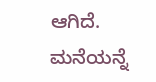ಆಗಿದೆ. ಮನೆಯನ್ನೆ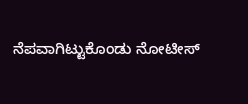ನೆಪವಾಗಿಟ್ಟುಕೊಂಡು ನೋಟೀಸ್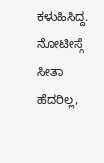ಕಳುಹಿಸಿದ್ದ. ನೋಟೀಸ್ಗೆ ಸೀತಾ ಹೆದರಿಲ್ಲ,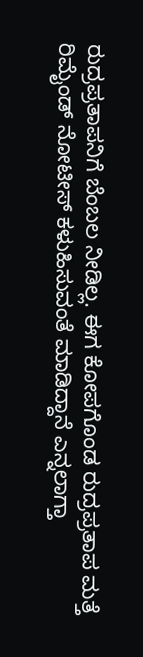ರುದ್ರಪ್ರತಾಪನಿಗೆ ಬೆಂಬಲ ನೀಡಿಲ್ಲ. ಈಗ ಕೋಪಗೊಂಡ ರುದ್ರಪ್ರತಾಪ ಮತ್ತೆ ರಿಮೈಂಡ್ ನೋಟೀಸ್ ಕಳುಹಿಸುವಂತೆ ಮಾಡಿದ್ದಾನೆ ಎನ್ನಲಾಗ್ತಾ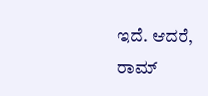ಇದೆ. ಆದರೆ, ರಾಮ್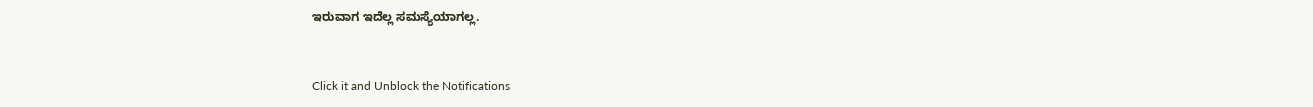ಇರುವಾಗ ಇದೆಲ್ಲ ಸಮಸ್ಯೆಯಾಗಲ್ಲ.


Click it and Unblock the Notifications